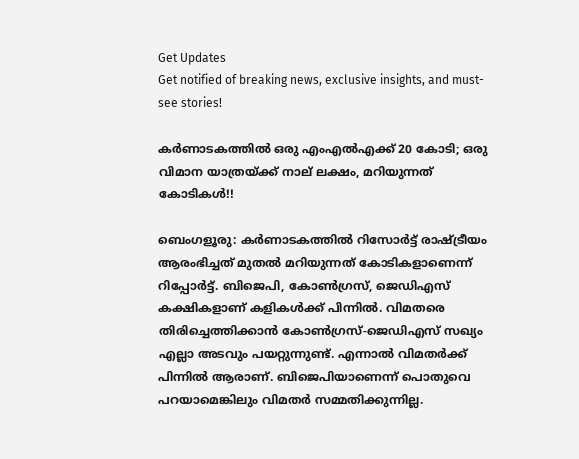Get Updates
Get notified of breaking news, exclusive insights, and must-see stories!

കര്‍ണാടകത്തില്‍ ഒരു എംഎല്‍എക്ക് 20 കോടി; ഒരു വിമാന യാത്രയ്ക്ക് നാല് ലക്ഷം, മറിയുന്നത് കോടികള്‍!!

ബെംഗളൂരു: കര്‍ണാടകത്തില്‍ റിസോര്‍ട്ട് രാഷ്ട്രീയം ആരംഭിച്ചത് മുതല്‍ മറിയുന്നത് കോടികളാണെന്ന് റിപ്പോര്‍ട്ട്. ബിജെപി, കോണ്‍ഗ്രസ്, ജെഡിഎസ് കക്ഷികളാണ് കളികള്‍ക്ക് പിന്നില്‍. വിമതരെ തിരിച്ചെത്തിക്കാന്‍ കോണ്‍ഗ്രസ്-ജെഡിഎസ് സഖ്യം എല്ലാ അടവും പയറ്റുന്നുണ്ട്. എന്നാല്‍ വിമതര്‍ക്ക് പിന്നില്‍ ആരാണ്. ബിജെപിയാണെന്ന് പൊതുവെ പറയാമെങ്കിലും വിമതര്‍ സമ്മതിക്കുന്നില്ല.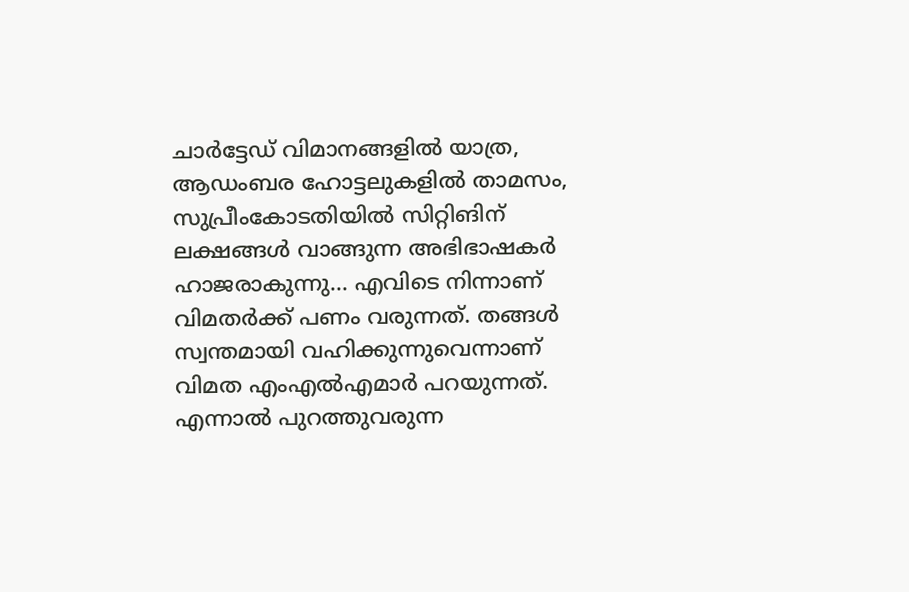ചാര്‍ട്ടേഡ് വിമാനങ്ങളില്‍ യാത്ര, ആഡംബര ഹോട്ടലുകളില്‍ താമസം, സുപ്രീംകോടതിയില്‍ സിറ്റിങിന് ലക്ഷങ്ങള്‍ വാങ്ങുന്ന അഭിഭാഷകര്‍ ഹാജരാകുന്നു... എവിടെ നിന്നാണ് വിമതര്‍ക്ക് പണം വരുന്നത്. തങ്ങള്‍ സ്വന്തമായി വഹിക്കുന്നുവെന്നാണ് വിമത എംഎല്‍എമാര്‍ പറയുന്നത്. എന്നാല്‍ പുറത്തുവരുന്ന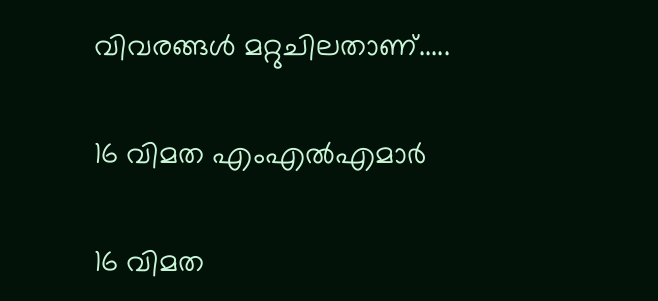വിവരങ്ങള്‍ മറ്റുചിലതാണ്.....

16 വിമത എംഎല്‍എമാര്‍

16 വിമത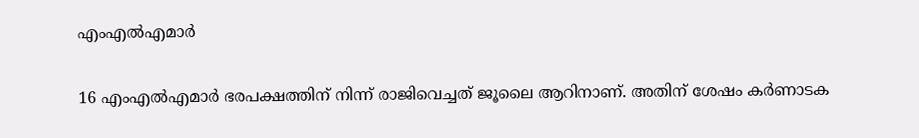എംഎല്‍എമാര്‍

16 എംഎല്‍എമാര്‍ ഭരപക്ഷത്തിന് നിന്ന് രാജിവെച്ചത് ജൂലൈ ആറിനാണ്. അതിന് ശേഷം കര്‍ണാടക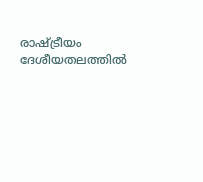രാഷ്ട്രീയം ദേശീയതലത്തില്‍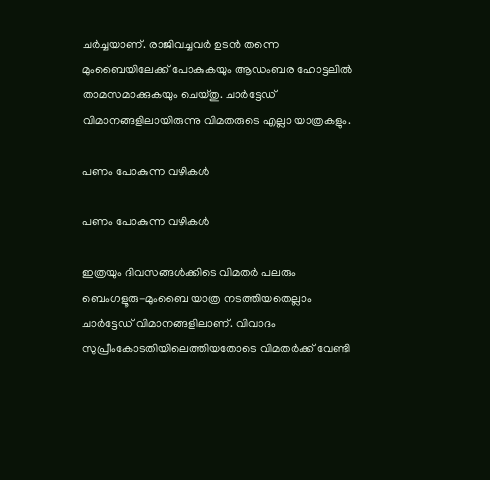ചര്‍ച്ചയാണ്. രാജിവച്ചവര്‍ ഉടന്‍ തന്നെ മുംബൈയിലേക്ക് പോകുകയും ആഡംബര ഹോട്ടലില്‍ താമസമാക്കുകയും ചെയ്തു. ചാര്‍ട്ടേഡ് വിമാനങ്ങളിലായിരുന്നു വിമതരുടെ എല്ലാ യാത്രകളും.

പണം പോകുന്ന വഴികള്‍

പണം പോകുന്ന വഴികള്‍

ഇത്രയും ദിവസങ്ങള്‍ക്കിടെ വിമതര്‍ പലരും ബെംഗളൂരു-മുംബൈ യാത്ര നടത്തിയതെല്ലാം ചാര്‍ട്ടേഡ് വിമാനങ്ങളിലാണ്. വിവാദം സുപ്രീംകോടതിയിലെത്തിയതോടെ വിമതര്‍ക്ക് വേണ്ടി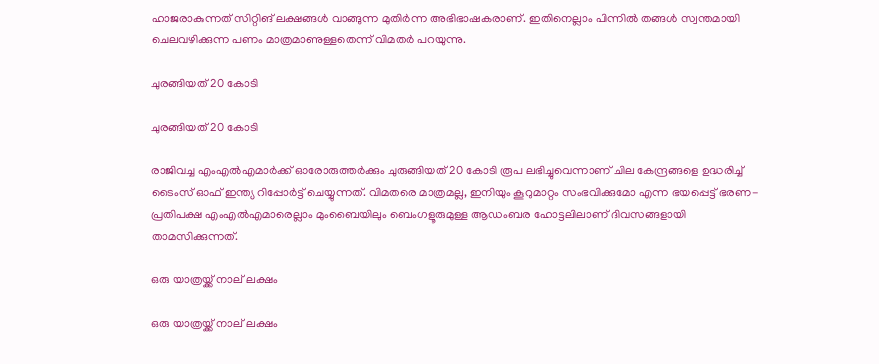ഹാജരാകുന്നത് സിറ്റിങ് ലക്ഷങ്ങള്‍ വാങ്ങുന്ന മുതിര്‍ന്ന അഭിഭാഷകരാണ്. ഇതിനെല്ലാം പിന്നില്‍ തങ്ങള്‍ സ്വന്തമായി ചെലവഴിക്കുന്ന പണം മാത്രമാണുള്ളതെന്ന് വിമതര്‍ പറയുന്നു.

ചുരങ്ങിയത് 20 കോടി

ചുരങ്ങിയത് 20 കോടി

രാജിവച്ച എംഎല്‍എമാര്‍ക്ക് ഓരോരുത്തര്‍ക്കും ചുരുങ്ങിയത് 20 കോടി രൂപ ലഭിച്ചുവെന്നാണ് ചില കേന്ദ്രങ്ങളെ ഉദ്ധരിച്ച് ടൈംസ് ഓഫ് ഇന്ത്യ റിപ്പോര്‍ട്ട് ചെയ്യുന്നത്. വിമതരെ മാത്രമല്ല, ഇനിയും കൂറുമാറ്റം സംഭവിക്കുമോ എന്ന ഭയപ്പെട്ട് ഭരണ-പ്രതിപക്ഷ എംഎല്‍എമാരെല്ലാം മുംബൈയിലും ബെംഗളൂരുമുള്ള ആഡംബര ഹോട്ടലിലാണ് ദിവസങ്ങളായി താമസിക്കുന്നത്.

ഒരു യാത്രയ്ക്ക് നാല് ലക്ഷം

ഒരു യാത്രയ്ക്ക് നാല് ലക്ഷം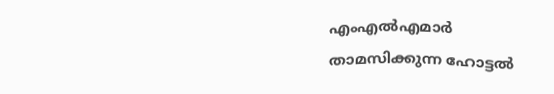എംഎല്‍എമാര്‍ താമസിക്കുന്ന ഹോട്ടല്‍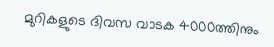മുറികളുടെ ദിവസ വാടക 4000ത്തിനും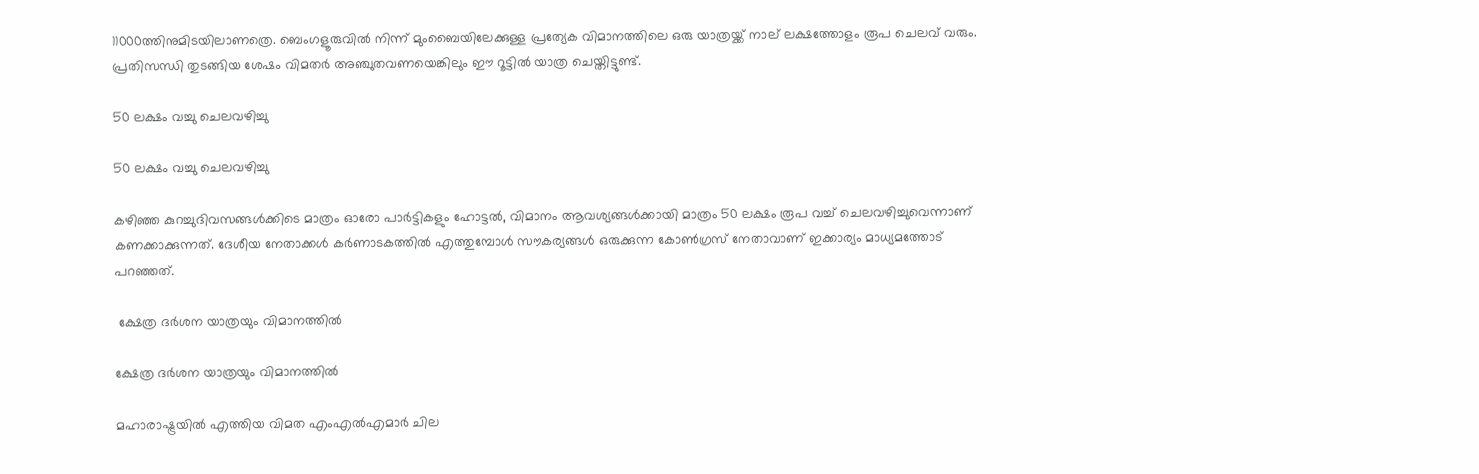11000ത്തിനുമിടയിലാണത്രെ. ബെംഗളൂരുവില്‍ നിന്ന് മുംബൈയിലേക്കുള്ള പ്രത്യേക വിമാനത്തിലെ ഒരു യാത്രയ്ക്ക് നാല് ലക്ഷത്തോളം രൂപ ചെലവ് വരും. പ്രതിസന്ധി തുടങ്ങിയ ശേഷം വിമതര്‍ അഞ്ചുതവണയെങ്കിലും ഈ റൂട്ടില്‍ യാത്ര ചെയ്തിട്ടുണ്ട്.

50 ലക്ഷം വച്ചു ചെലവഴിച്ചു

50 ലക്ഷം വച്ചു ചെലവഴിച്ചു

കഴിഞ്ഞ കുറച്ചുദിവസങ്ങള്‍ക്കിടെ മാത്രം ഓരോ പാര്‍ട്ടികളും ഹോട്ടല്‍, വിമാനം ആവശ്യങ്ങള്‍ക്കായി മാത്രം 50 ലക്ഷം രൂപ വച്ച് ചെലവഴിച്ചുവെന്നാണ് കണക്കാക്കുന്നത്. ദേശീയ നേതാക്കള്‍ കര്‍ണാടകത്തില്‍ എത്തുമ്പോള്‍ സൗകര്യങ്ങള്‍ ഒരുക്കുന്ന കോണ്‍ഗ്രസ് നേതാവാണ് ഇക്കാര്യം മാധ്യമത്തോട് പറഞ്ഞത്.

 ക്ഷേത്ര ദര്‍ശന യാത്രയും വിമാനത്തില്‍

ക്ഷേത്ര ദര്‍ശന യാത്രയും വിമാനത്തില്‍

മഹാരാഷ്ട്രയില്‍ എത്തിയ വിമത എംഎല്‍എമാര്‍ ചില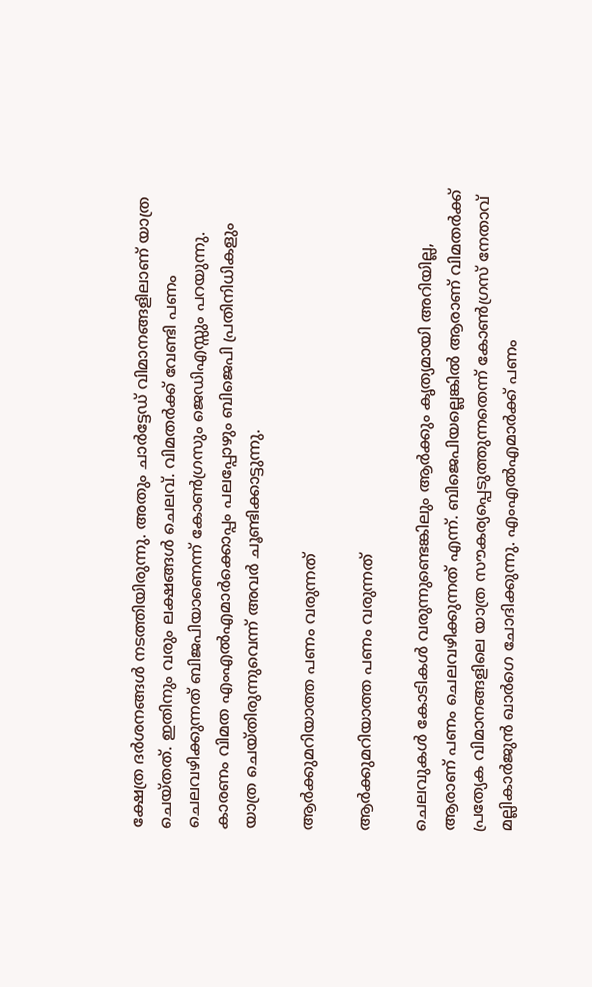ക്ഷേത്ര ദര്‍ശനങ്ങള്‍ നടത്തിയിരുന്നു. അതും ചാര്‍ട്ടേഡ് വിമാനങ്ങളിലാണ് യാത്ര ചെയ്തത്. ഇതിനും വരും ലക്ഷങ്ങള്‍ ചെലവ്. വിമതര്‍ക്ക് വേണ്ടി പണം ചെലവഴിക്കുന്നത് ബിജപിയാണെന്ന് കോണ്‍ഗ്രസും ജെഡിഎസ്സും പറയുന്നു. കാരണം വിമത എംഎല്‍എമാര്‍ക്കൊപ്പം പലപ്പോഴും ബിജെപി പ്രതിനിധികളും യാത്ര ചെയ്തിരുന്നുവെന്ന് അവര്‍ ചൂണ്ടിക്കാട്ടുന്നു.

ആര്‍ക്കുമറിയാത്ത പണം വരുന്നത്

ആര്‍ക്കുമറിയാത്ത പണം വരുന്നത്

ചെലവുകള്‍ കോടികള്‍ വരുന്നുണ്ടെങ്കിലും ആര്‍ക്കും കൃത്യമായി അറിയില്ല, ആരാണ് പണം ചെലവഴിക്കുന്നത് എന്ന്. ബിജെപിയല്ലെങ്കില്‍ ആരാണ് വിമതര്‍ക്ക് പ്രത്യേക വിമാനങ്ങളിലെ യാത്ര സൗകര്യപ്പെടുത്തുന്നതെന്ന് കോണ്‍ഗ്രസ് നേതാവ് മല്ലികാര്‍ജുന്‍ ഖാര്‍ഗെ ചോദിക്കുന്നു. എംഎല്‍എമാര്‍ക്ക് പണം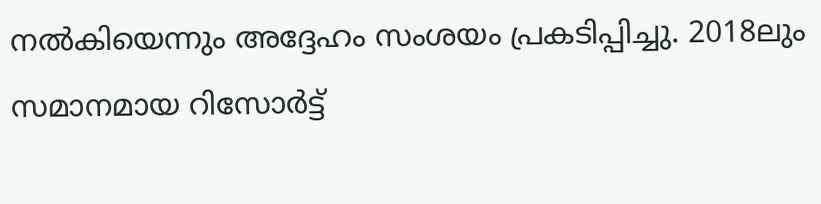നല്‍കിയെന്നും അദ്ദേഹം സംശയം പ്രകടിപ്പിച്ചു. 2018ലും സമാനമായ റിസോര്‍ട്ട്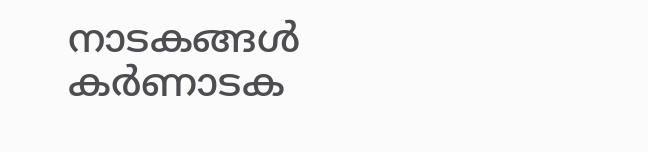നാടകങ്ങള്‍ കര്‍ണാടക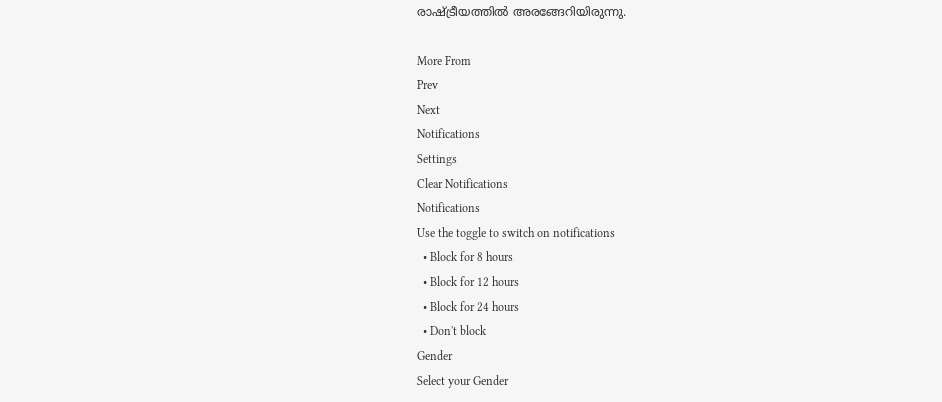രാഷ്ട്രീയത്തില്‍ അരങ്ങേറിയിരുന്നു.

More From
Prev
Next
Notifications
Settings
Clear Notifications
Notifications
Use the toggle to switch on notifications
  • Block for 8 hours
  • Block for 12 hours
  • Block for 24 hours
  • Don't block
Gender
Select your Gender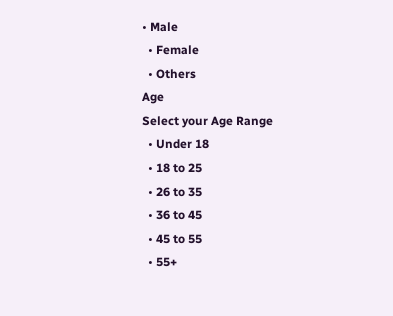• Male
  • Female
  • Others
Age
Select your Age Range
  • Under 18
  • 18 to 25
  • 26 to 35
  • 36 to 45
  • 45 to 55
  • 55+